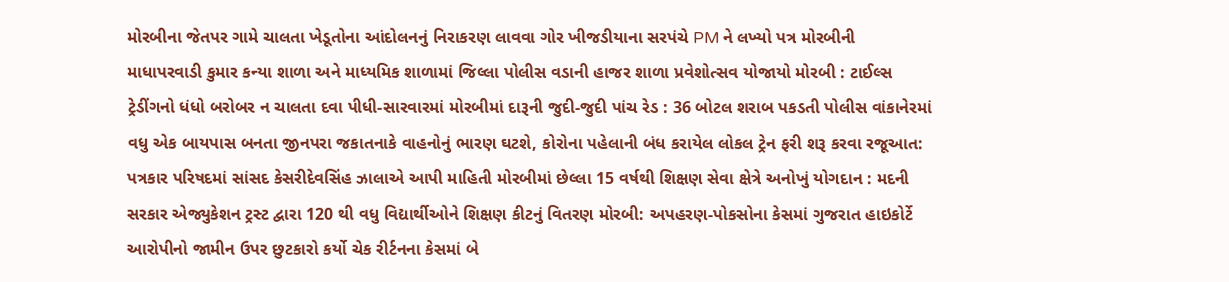મોરબીના જેતપર ગામે ચાલતા ખેડૂતોના આંદોલનનું નિરાકરણ લાવવા ગોર ખીજડીયાના સરપંચે PM ને લખ્યો પત્ર મોરબીની માધાપરવાડી કુમાર કન્યા શાળા અને માધ્યમિક શાળામાં જિલ્લા પોલીસ વડાની હાજર શાળા પ્રવેશોત્સવ યોજાયો મોરબી : ટાઈલ્સ ટ્રેડીંગનો ધંધો બરોબર ન ચાલતા દવા પીધી-સારવારમાં મોરબીમાં દારૂની જુદી-જુદી પાંચ રેડ : 36 બોટલ શરાબ પકડતી પોલીસ વાંકાનેરમાં વધુ એક બાયપાસ બનતા જીનપરા જકાતનાકે વાહનોનું ભારણ ઘટશે, કોરોના પહેલાની બંધ કરાયેલ લોકલ ટ્રેન ફરી શરૂ કરવા રજૂઆત: પત્રકાર પરિષદમાં સાંસદ કેસરીદેવસિંહ ઝાલાએ આપી માહિતી મોરબીમાં છેલ્લા 15 વર્ષથી શિક્ષણ સેવા ક્ષેત્રે અનોખું યોગદાન : મદની સરકાર એજ્યુકેશન ટ્રસ્ટ દ્વારા 120 થી વધુ વિદ્યાર્થીઓને શિક્ષણ કીટનું વિતરણ મોરબી: અપહરણ-પોકસોના કેસમાં ગુજરાત હાઇકોર્ટે આરોપીનો જામીન ઉપર છુટકારો કર્યો ચેક રીર્ટનના કેસમાં બે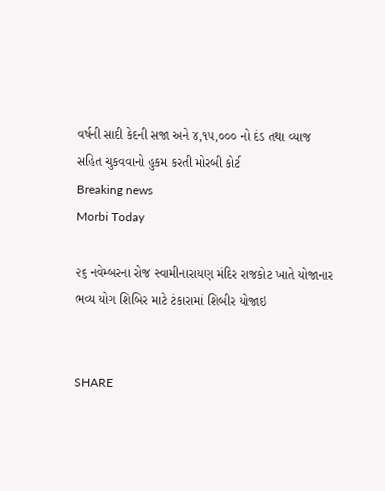વર્ષની સાદી કેદની સજા અને ૪,૧૫,૦૦૦ નો દંડ તથા વ્યાજ સહિત ચુકવવાનો હુકમ કરતી મોરબી કોર્ટ
Breaking news
Morbi Today

૨૬ નવેમ્બરના રોજ સ્વામીનારાયણ મંદિર રાજકોટ ખાતે યોજાનાર ભવ્ય યોગ શિબિર માટે ટંકારામાં શિબીર યોજાઇ


SHARE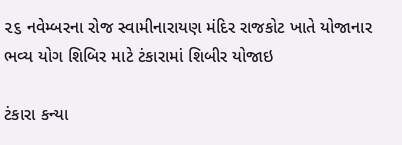૨૬ નવેમ્બરના રોજ સ્વામીનારાયણ મંદિર રાજકોટ ખાતે યોજાનાર ભવ્ય યોગ શિબિર માટે ટંકારામાં શિબીર યોજાઇ

ટંકારા કન્યા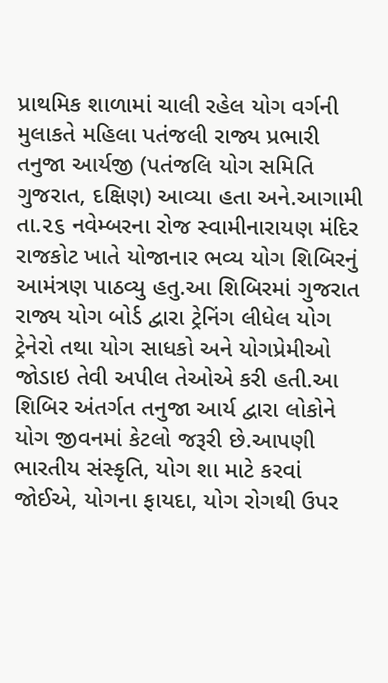પ્રાથમિક શાળામાં ચાલી રહેલ યોગ વર્ગની મુલાકતે મહિલા પતંજલી રાજ્ય પ્રભારી તનુજા આર્યજી (પતંજલિ યોગ સમિતિ ગુજરાત, દક્ષિણ) આવ્યા હતા અને.આગામી તા.૨૬ નવેમ્બરના રોજ સ્વામીનારાયણ મંદિર રાજકોટ ખાતે યોજાનાર ભવ્ય યોગ શિબિરનું આમંત્રણ પાઠવ્યુ હતુ.આ શિબિરમાં ગુજરાત રાજ્ય યોગ બોર્ડ દ્વારા ટ્રેનિંગ લીધેલ યોગ ટ્રેનેરો તથા યોગ સાધકો અને યોગપ્રેમીઓ જોડાઇ તેવી અપીલ તેઓએ કરી હતી.આ શિબિર અંતર્ગત તનુજા આર્ય દ્વારા લોકોને યોગ જીવનમાં કેટલો જરૂરી છે.આપણી ભારતીય સંસ્કૃતિ, યોગ શા માટે કરવાં જોઈએ, યોગના ફાયદા, યોગ રોગથી ઉપર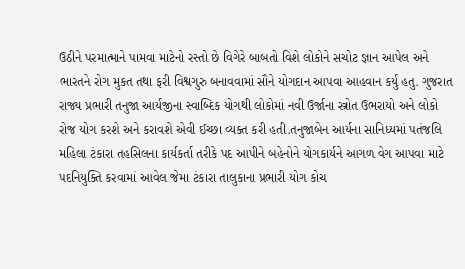ઉઠીને પરમાત્માને પામવા માટેનો રસ્તો છે વિગેરે બાબતો વિશે લોકોને સચોટ જ્ઞાન આપેલ અને ભારતને રોગ મુકત તથા ફરી વિશ્વગુરુ બનાવવામાં સૌને યોગદાન આપવા આહવાન કર્યુ હતુ. ગુજરાત રાજ્ય પ્રભારી તનુજા આર્યજીના સ્વાબ્દિક યોગથી લોકોમાં નવી ઉર્જાના સ્ત્રોત ઉભરાયો અને લોકો રોજ યોગ કરશે અને કરાવશે એવી ઈચ્છા વ્યક્ત કરી હતી.તનુજાબેન આર્યના સાનિધ્યમાં પતંજલિ મહિલા ટંકારા તહસિલના કાર્યકર્તા તરીકે પદ આપીને બહેનોને યોગકાર્યને આગળ વેગ આપવા માટે પદનિયુક્તિ કરવામાં આવેલ જેમા ટંકારા તાલુકાના પ્રભારી યોગ કોચ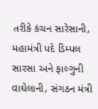તરીકે કંચન સારેસાની, મહામંત્રી પદે ડિમ્પલ સારસા અને ફાલ્ગુની વાઘેલાની, સંગઠન મંત્રી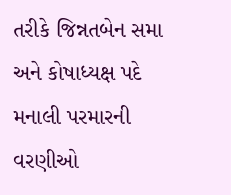તરીકે જિન્નતબેન સમા અને કોષાધ્યક્ષ પદે મનાલી પરમારની વરણીઓ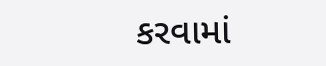કરવામાં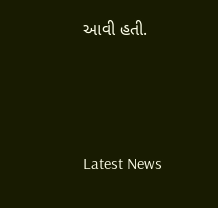આવી હતી.






Latest News